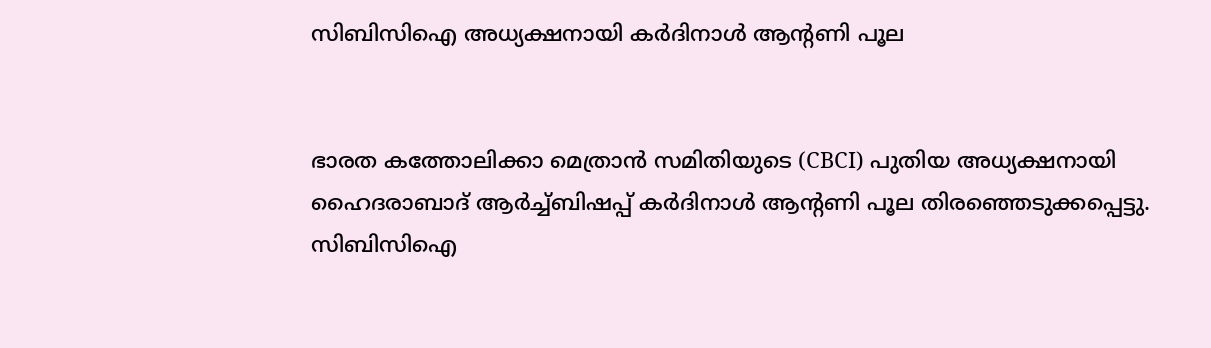സിബിസിഐ അധ്യക്ഷനായി കര്‍ദിനാള്‍ ആന്റണി പൂല


ഭാരത കത്തോലിക്കാ മെത്രാന്‍ സമിതിയുടെ (CBCI) പുതിയ അധ്യക്ഷനായി ഹൈദരാബാദ് ആര്‍ച്ച്ബിഷപ്പ് കര്‍ദിനാള്‍ ആന്റണി പൂല തിരഞ്ഞെടുക്കപ്പെട്ടു. സിബിസിഐ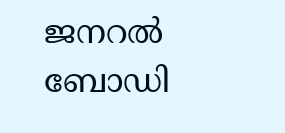ജനറല്‍ ബോഡി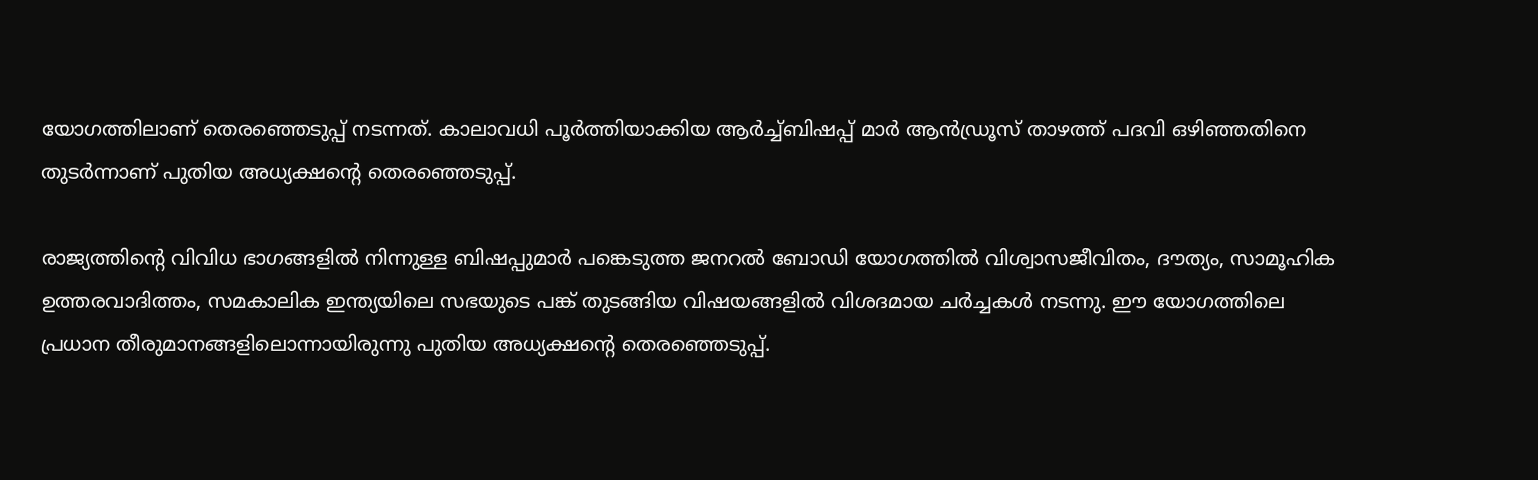യോഗത്തിലാണ് തെരഞ്ഞെടുപ്പ് നടന്നത്. കാലാവധി പൂര്‍ത്തിയാക്കിയ ആര്‍ച്ച്ബിഷപ്പ് മാര്‍ ആന്‍ഡ്രൂസ് താഴത്ത് പദവി ഒഴിഞ്ഞതിനെ തുടര്‍ന്നാണ് പുതിയ അധ്യക്ഷന്റെ തെരഞ്ഞെടുപ്പ്.

രാജ്യത്തിന്റെ വിവിധ ഭാഗങ്ങളില്‍ നിന്നുള്ള ബിഷപ്പുമാര്‍ പങ്കെടുത്ത ജനറല്‍ ബോഡി യോഗത്തില്‍ വിശ്വാസജീവിതം, ദൗത്യം, സാമൂഹിക ഉത്തരവാദിത്തം, സമകാലിക ഇന്ത്യയിലെ സഭയുടെ പങ്ക് തുടങ്ങിയ വിഷയങ്ങളില്‍ വിശദമായ ചര്‍ച്ചകള്‍ നടന്നു. ഈ യോഗത്തിലെ പ്രധാന തീരുമാനങ്ങളിലൊന്നായിരുന്നു പുതിയ അധ്യക്ഷന്റെ തെരഞ്ഞെടുപ്പ്.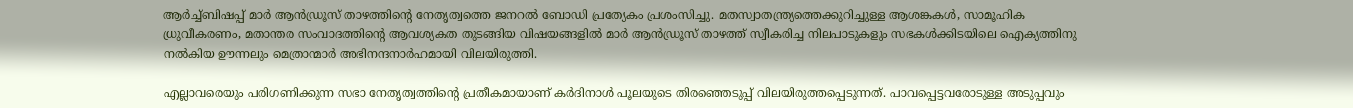ആര്‍ച്ച്ബിഷപ്പ് മാര്‍ ആന്‍ഡ്രൂസ് താഴത്തിന്റെ നേതൃത്വത്തെ ജനറല്‍ ബോഡി പ്രത്യേകം പ്രശംസിച്ചു. മതസ്വാതന്ത്ര്യത്തെക്കുറിച്ചുള്ള ആശങ്കകള്‍, സാമൂഹിക ധ്രുവീകരണം, മതാന്തര സംവാദത്തിന്റെ ആവശ്യകത തുടങ്ങിയ വിഷയങ്ങളില്‍ മാര്‍ ആന്‍ഡ്രൂസ് താഴത്ത് സ്വീകരിച്ച നിലപാടുകളും സഭകള്‍ക്കിടയിലെ ഐക്യത്തിനു നല്‍കിയ ഊന്നലും മെത്രാന്മാര്‍ അഭിനന്ദനാര്‍ഹമായി വിലയിരുത്തി.

എല്ലാവരെയും പരിഗണിക്കുന്ന സഭാ നേതൃത്വത്തിന്റെ പ്രതീകമായാണ് കര്‍ദിനാള്‍ പൂലയുടെ തിരഞ്ഞെടുപ്പ് വിലയിരുത്തപ്പെടുന്നത്. പാവപ്പെട്ടവരോടുള്ള അടുപ്പവും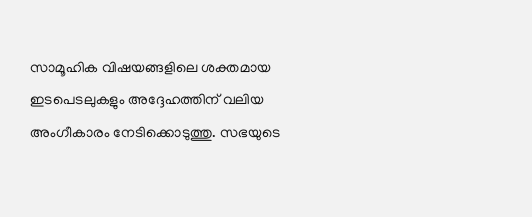സാമൂഹിക വിഷയങ്ങളിലെ ശക്തമായ ഇടപെടലുകളും അദ്ദേഹത്തിന് വലിയ അംഗീകാരം നേടിക്കൊടുത്തു. സഭയുടെ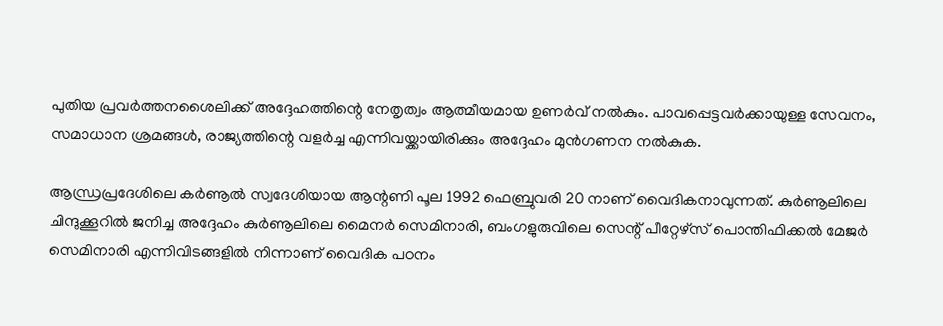പുതിയ പ്രവര്‍ത്തനശൈലിക്ക് അദ്ദേഹത്തിന്റെ നേതൃത്വം ആത്മീയമായ ഉണര്‍വ് നല്‍കും. പാവപ്പെട്ടവര്‍ക്കായുള്ള സേവനം, സമാധാന ശ്രമങ്ങള്‍, രാജ്യത്തിന്റെ വളര്‍ച്ച എന്നിവയ്ക്കായിരിക്കും അദ്ദേഹം മുന്‍ഗണന നല്‍കുക.

ആന്ധ്രപ്രദേശിലെ കര്‍ണൂല്‍ സ്വദേശിയായ ആന്റണി പൂല 1992 ഫെബ്രുവരി 20 നാണ് വൈദികനാവുന്നത്. കുര്‍ണൂലിലെ ചിന്ദുക്കൂറില്‍ ജനിച്ച അദ്ദേഹം കുര്‍ണൂലിലെ മൈനര്‍ സെമിനാരി, ബംഗളുരുവിലെ സെന്റ് പീറ്റേഴ്സ് പൊന്തിഫിക്കല്‍ മേജര്‍ സെമിനാരി എന്നിവിടങ്ങളില്‍ നിന്നാണ് വൈദിക പഠനം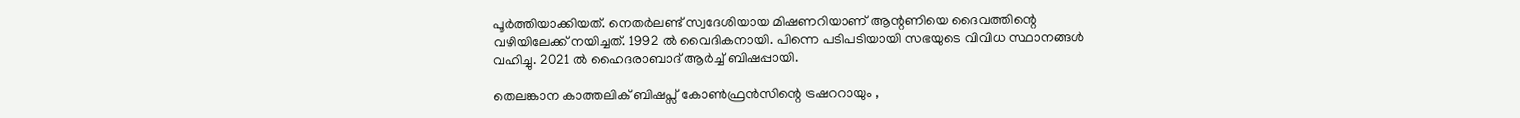പൂര്‍ത്തിയാക്കിയത്. നെതര്‍ലണ്ട് സ്വദേശിയായ മിഷണറിയാണ് ആന്റണിയെ ദൈവത്തിന്റെ വഴിയിലേക്ക് നയിച്ചത്. 1992 ല്‍ വൈദികനായി. പിന്നെ പടിപടിയായി സഭയുടെ വിവിധ സ്ഥാനങ്ങള്‍ വഹിച്ചു. 2021 ല്‍ ഹൈദരാബാദ് ആര്‍ച്ച് ബിഷപ്പായി.

തെലങ്കാന കാത്തലിക് ബിഷപ്സ് കോണ്‍ഫ്രന്‍സിന്റെ ട്രഷററായും ,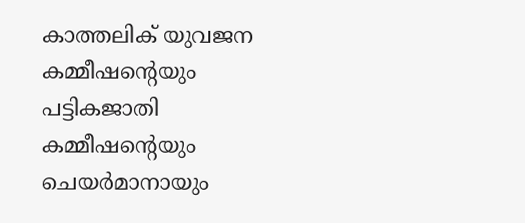കാത്തലിക് യുവജന കമ്മീഷന്റെയും പട്ടികജാതി കമ്മീഷന്റെയും ചെയര്‍മാനായും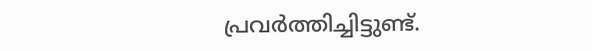പ്രവര്‍ത്തിച്ചിട്ടുണ്ട്.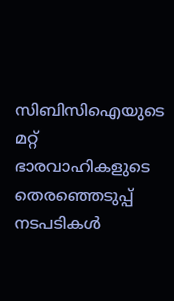സിബിസിഐയുടെ മറ്റ് ഭാരവാഹികളുടെ തെരഞ്ഞെടുപ്പ് നടപടികള്‍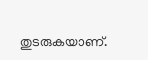തുടരുകയാണ്.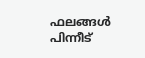ഫലങ്ങള്‍ പിന്നീട്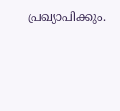പ്രഖ്യാപിക്കും.